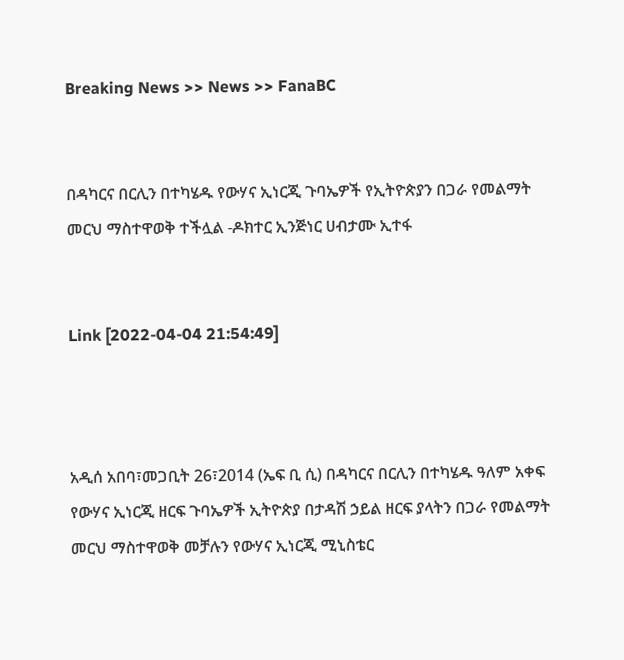Breaking News >> News >> FanaBC


በዳካርና በርሊን በተካሄዱ የውሃና ኢነርጂ ጉባኤዎች የኢትዮጵያን በጋራ የመልማት መርህ ማስተዋወቅ ተችሏል -ዶክተር ኢንጅነር ሀብታሙ ኢተፋ


Link [2022-04-04 21:54:49]



አዲሰ አበባ፣መጋቢት 26፣2014 (ኤፍ ቢ ሲ) በዳካርና በርሊን በተካሄዱ ዓለም አቀፍ የውሃና ኢነርጂ ዘርፍ ጉባኤዎች ኢትዮጵያ በታዳሽ ኃይል ዘርፍ ያላትን በጋራ የመልማት መርህ ማስተዋወቅ መቻሉን የውሃና ኢነርጂ ሚኒስቴር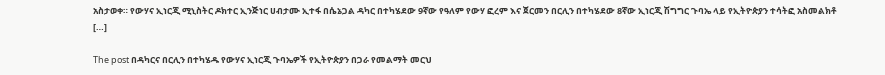አስታወቀ። የውሃና ኢነርጂ ሚኒስትር ዶክተር ኢንጅነር ሀብታሙ ኢተፋ በሴኔጋል ዳካር በተካሄደው 9ኛው የዓለም የውሃ ፎረም እና ጀርመን በርሊን በተካሄደው 8ኛው ኢነርጂ ሽግግር ጉባኤ ላይ የኢትዮጵያን ተሳትፎ አስመልክቶ […]

The post በዳካርና በርሊን በተካሄዱ የውሃና ኢነርጂ ጉባኤዎች የኢትዮጵያን በጋራ የመልማት መርህ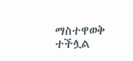ማስተዋወቅ ተችሏል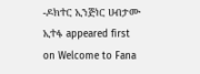-ዶክተር ኢንጅነር ሀብታሙ ኢተፋ appeared first on Welcome to Fana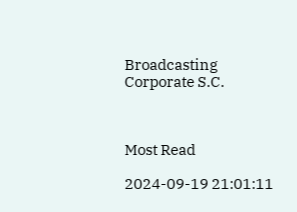Broadcasting Corporate S.C.



Most Read

2024-09-19 21:01:11